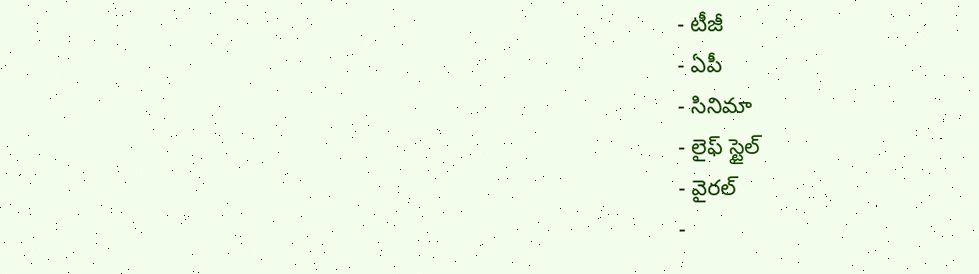- టీజీ
- ఏపీ
- సినిమా
- లైఫ్ స్టైల్
- వైరల్
-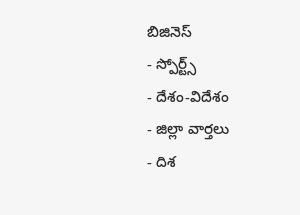బిజినెస్
- స్పోర్ట్స్
- దేశం-విదేశం
- జిల్లా వార్తలు
- దిశ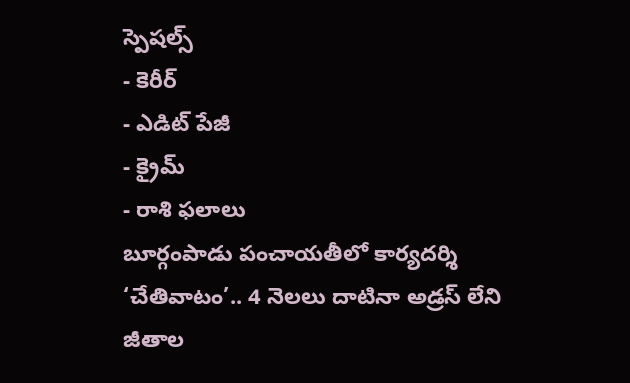స్పెషల్స్
- కెరీర్
- ఎడిట్ పేజీ
- క్రైమ్
- రాశి ఫలాలు
బూర్గంపాడు పంచాయతీలో కార్యదర్శి ‘చేతివాటం’.. 4 నెలలు దాటినా అడ్రస్ లేని జీతాల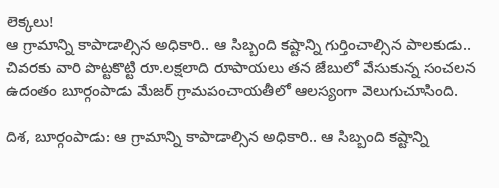లెక్కలు!
ఆ గ్రామాన్ని కాపాడాల్సిన అధికారి.. ఆ సిబ్బంది కష్టాన్ని గుర్తించాల్సిన పాలకుడు.. చివరకు వారి పొట్టకొట్టి రూ.లక్షలాది రూపాయలు తన జేబులో వేసుకున్న సంచలన ఉదంతం బూర్గంపాడు మేజర్ గ్రామపంచాయతీలో ఆలస్యంగా వెలుగుచూసింది.

దిశ, బూర్గంపాడు: ఆ గ్రామాన్ని కాపాడాల్సిన అధికారి.. ఆ సిబ్బంది కష్టాన్ని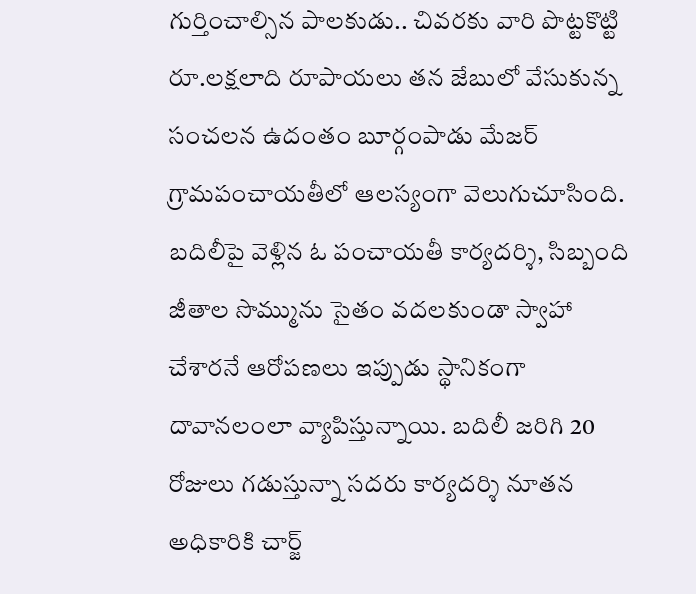గుర్తించాల్సిన పాలకుడు.. చివరకు వారి పొట్టకొట్టి రూ.లక్షలాది రూపాయలు తన జేబులో వేసుకున్న సంచలన ఉదంతం బూర్గంపాడు మేజర్ గ్రామపంచాయతీలో ఆలస్యంగా వెలుగుచూసింది. బదిలీపై వెళ్లిన ఓ పంచాయతీ కార్యదర్శి, సిబ్బంది జీతాల సొమ్మును సైతం వదలకుండా స్వాహా చేశారనే ఆరోపణలు ఇప్పుడు స్థానికంగా దావానలంలా వ్యాపిస్తున్నాయి. బదిలీ జరిగి 20 రోజులు గడుస్తున్నా సదరు కార్యదర్శి నూతన అధికారికి చార్జ్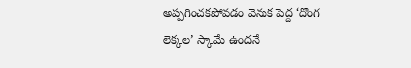అప్పగించకపోవడం వెనుక పెద్ద ‘దొంగ లెక్కల’ స్కామే ఉందనే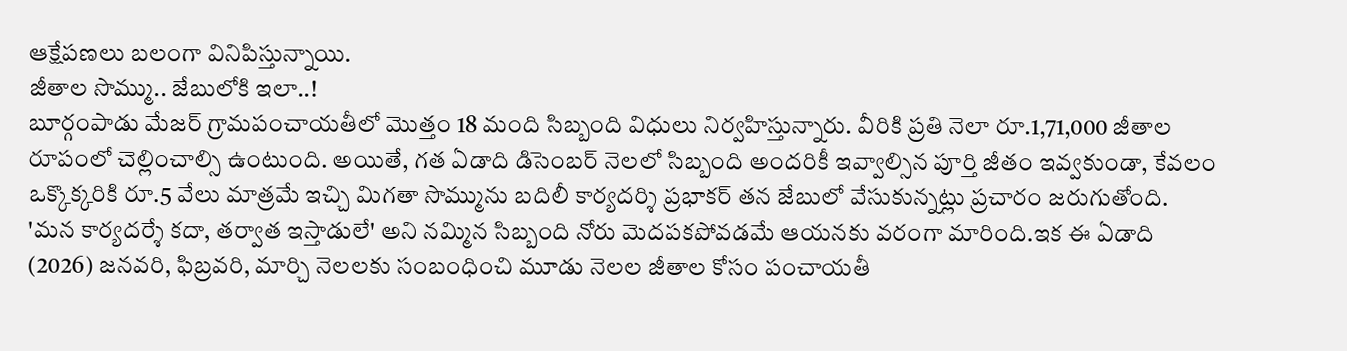ఆక్షేపణలు బలంగా వినిపిస్తున్నాయి.
జీతాల సొమ్ము.. జేబులోకి ఇలా..!
బూర్గంపాడు మేజర్ గ్రామపంచాయతీలో మొత్తం 18 మంది సిబ్బంది విధులు నిర్వహిస్తున్నారు. వీరికి ప్రతి నెలా రూ.1,71,000 జీతాల రూపంలో చెల్లించాల్సి ఉంటుంది. అయితే, గత ఏడాది డిసెంబర్ నెలలో సిబ్బంది అందరికీ ఇవ్వాల్సిన పూర్తి జీతం ఇవ్వకుండా, కేవలం ఒక్కొక్కరికి రూ.5 వేలు మాత్రమే ఇచ్చి మిగతా సొమ్మును బదిలీ కార్యదర్శి ప్రభాకర్ తన జేబులో వేసుకున్నట్లు ప్రచారం జరుగుతోంది. 'మన కార్యదర్శే కదా, తర్వాత ఇస్తాడులే' అని నమ్మిన సిబ్బంది నోరు మెదపకపోవడమే ఆయనకు వరంగా మారింది.ఇక ఈ ఏడాది (2026) జనవరి, ఫిబ్రవరి, మార్చి నెలలకు సంబంధించి మూడు నెలల జీతాల కోసం పంచాయతీ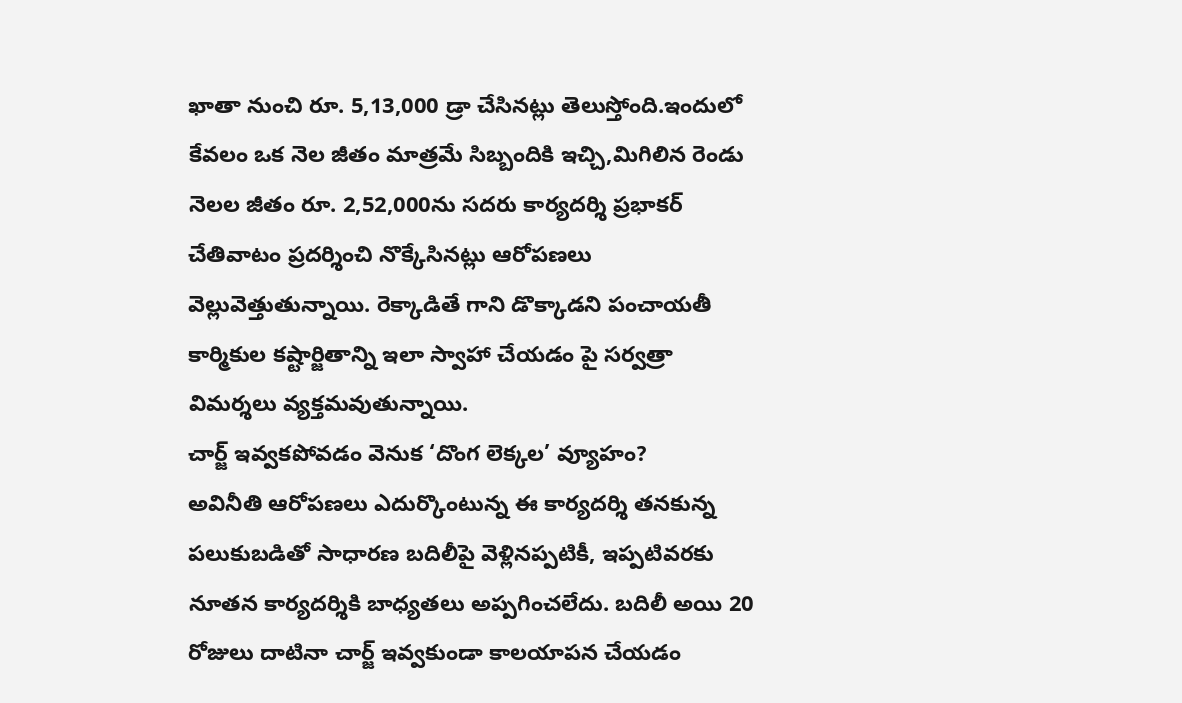ఖాతా నుంచి రూ. 5,13,000 డ్రా చేసినట్లు తెలుస్తోంది.ఇందులో కేవలం ఒక నెల జీతం మాత్రమే సిబ్బందికి ఇచ్చి,మిగిలిన రెండు నెలల జీతం రూ. 2,52,000ను సదరు కార్యదర్శి ప్రభాకర్ చేతివాటం ప్రదర్శించి నొక్కేసినట్లు ఆరోపణలు వెల్లువెత్తుతున్నాయి. రెక్కాడితే గాని డొక్కాడని పంచాయతీ కార్మికుల కష్టార్జితాన్ని ఇలా స్వాహా చేయడం పై సర్వత్రా విమర్శలు వ్యక్తమవుతున్నాయి.
చార్జ్ ఇవ్వకపోవడం వెనుక ‘దొంగ లెక్కల’ వ్యూహం?
అవినీతి ఆరోపణలు ఎదుర్కొంటున్న ఈ కార్యదర్శి తనకున్న పలుకుబడితో సాధారణ బదిలీపై వెళ్లినప్పటికీ, ఇప్పటివరకు నూతన కార్యదర్శికి బాధ్యతలు అప్పగించలేదు. బదిలీ అయి 20 రోజులు దాటినా చార్జ్ ఇవ్వకుండా కాలయాపన చేయడం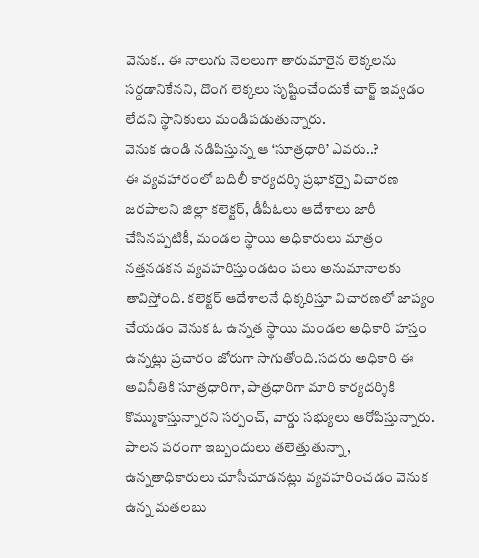వెనుక.. ఈ నాలుగు నెలలుగా తారుమారైన లెక్కలను సర్దడానికేనని, దొంగ లెక్కలు సృష్టించేందుకే చార్జ్ ఇవ్వడం లేదని స్థానికులు మండిపడుతున్నారు.
వెనుక ఉండి నడిపిస్తున్న ఆ ‘సూత్రధారి’ ఎవరు..?
ఈ వ్యవహారంలో బదిలీ కార్యదర్శి ప్రభాకర్పై విచారణ జరపాలని జిల్లా కలెక్టర్, డీపీఓలు ఆదేశాలు జారీ చేసినప్పటికీ, మండల స్థాయి అధికారులు మాత్రం నత్తనడకన వ్యవహరిస్తుండటం పలు అనుమానాలకు తావిస్తోంది. కలెక్టర్ ఆదేశాలనే ధిక్కరిస్తూ విచారణలో జాప్యం చేయడం వెనుక ఓ ఉన్నత స్థాయి మండల అధికారి హస్తం ఉన్నట్లు ప్రచారం జోరుగా సాగుతోంది.సదరు అధికారి ఈ అవినీతికి సూత్రధారిగా, పాత్రధారిగా మారి కార్యదర్శికి కొమ్ముకాస్తున్నారని సర్పంచ్, వార్డు సభ్యులు ఆరోపిస్తున్నారు. పాలన పరంగా ఇబ్బందులు తలెత్తుతున్నా, ఉన్నతాధికారులు చూసీచూడనట్లు వ్యవహరించడం వెనుక ఉన్న మతలబు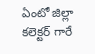ఏంటో జిల్లా కలెక్టర్ గారే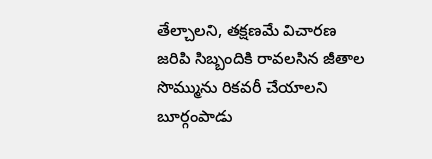తేల్చాలని, తక్షణమే విచారణ జరిపి సిబ్బందికి రావలసిన జీతాల సొమ్మును రికవరీ చేయాలని బూర్గంపాడు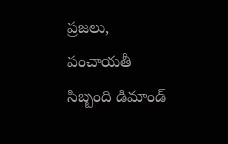ప్రజలు, పంచాయతీ సిబ్బంది డిమాండ్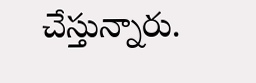చేస్తున్నారు.